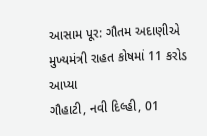આસામ પૂર: ગૌતમ અદાણીએ મુખ્યમંત્રી રાહત કોષમાં 11 કરોડ આપ્યા
ગૌહાટી, નવી દિલ્હી, 01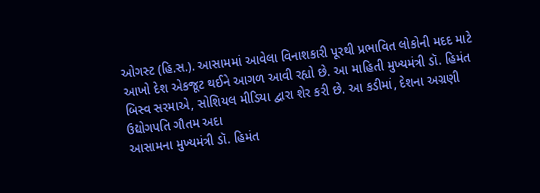ઓગસ્ટ (હિ.સ.). આસામમાં આવેલા વિનાશકારી પૂરથી પ્રભાવિત લોકોની મદદ માટે આખો દેશ એકજૂટ થઈને આગળ આવી રહ્યો છે. આ માહિતી મુખ્યમંત્રી ડૉ. હિમંત બિસ્વ સરમાએ, સોશિયલ મીડિયા દ્વારા શેર કરી છે. આ કડીમાં, દેશના અગ્રણી ઉદ્યોગપતિ ગૌતમ અદા
આસામના મુખ્યમંત્રી ડૉ. હિમંત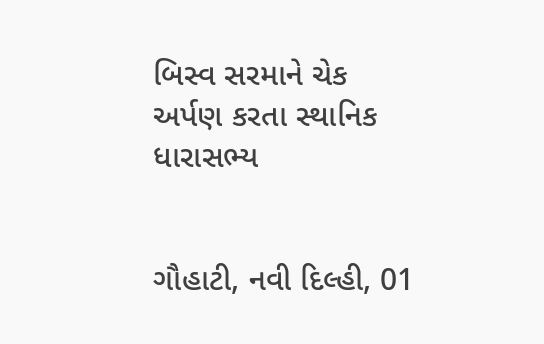બિસ્વ સરમાને ચેક અર્પણ કરતા સ્થાનિક ધારાસભ્ય


ગૌહાટી, નવી દિલ્હી, 01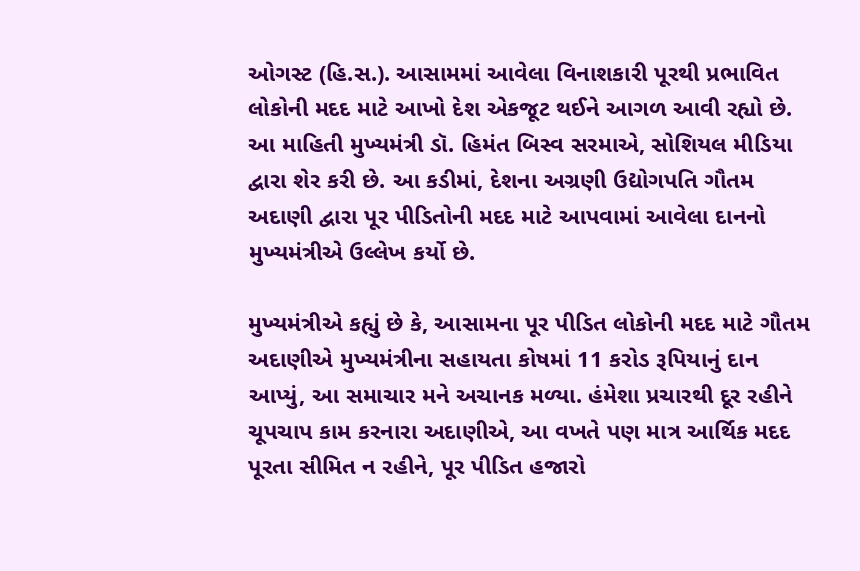ઓગસ્ટ (હિ.સ.). આસામમાં આવેલા વિનાશકારી પૂરથી પ્રભાવિત લોકોની મદદ માટે આખો દેશ એકજૂટ થઈને આગળ આવી રહ્યો છે. આ માહિતી મુખ્યમંત્રી ડૉ. હિમંત બિસ્વ સરમાએ, સોશિયલ મીડિયા દ્વારા શેર કરી છે. આ કડીમાં, દેશના અગ્રણી ઉદ્યોગપતિ ગૌતમ અદાણી દ્વારા પૂર પીડિતોની મદદ માટે આપવામાં આવેલા દાનનો મુખ્યમંત્રીએ ઉલ્લેખ કર્યો છે.

મુખ્યમંત્રીએ કહ્યું છે કે, આસામના પૂર પીડિત લોકોની મદદ માટે ગૌતમ અદાણીએ મુખ્યમંત્રીના સહાયતા કોષમાં 11 કરોડ રૂપિયાનું દાન આપ્યું, આ સમાચાર મને અચાનક મળ્યા. હંમેશા પ્રચારથી દૂર રહીને ચૂપચાપ કામ કરનારા અદાણીએ, આ વખતે પણ માત્ર આર્થિક મદદ પૂરતા સીમિત ન રહીને, પૂર પીડિત હજારો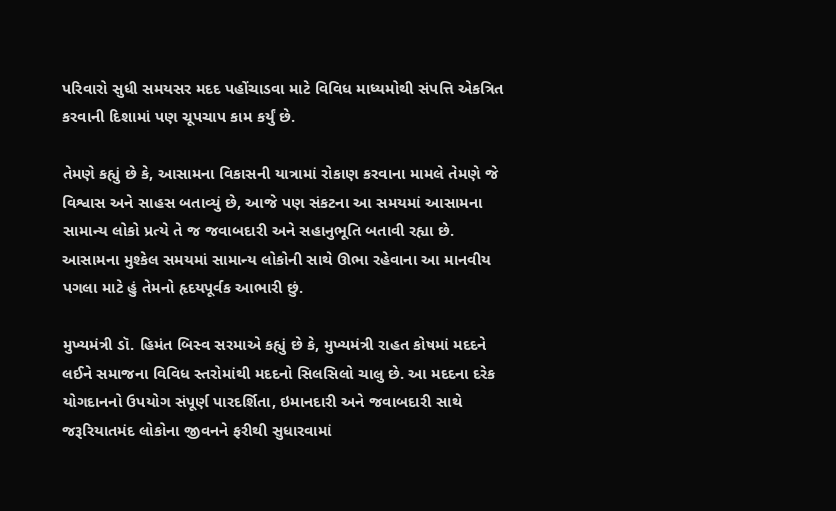પરિવારો સુધી સમયસર મદદ પહોંચાડવા માટે વિવિધ માધ્યમોથી સંપત્તિ એકત્રિત કરવાની દિશામાં પણ ચૂપચાપ કામ કર્યું છે.

તેમણે કહ્યું છે કે, આસામના વિકાસની યાત્રામાં રોકાણ કરવાના મામલે તેમણે જે વિશ્વાસ અને સાહસ બતાવ્યું છે, આજે પણ સંકટના આ સમયમાં આસામના સામાન્ય લોકો પ્રત્યે તે જ જવાબદારી અને સહાનુભૂતિ બતાવી રહ્યા છે. આસામના મુશ્કેલ સમયમાં સામાન્ય લોકોની સાથે ઊભા રહેવાના આ માનવીય પગલા માટે હું તેમનો હૃદયપૂર્વક આભારી છું.

મુખ્યમંત્રી ડૉ. હિમંત બિસ્વ સરમાએ કહ્યું છે કે, મુખ્યમંત્રી રાહત કોષમાં મદદને લઈને સમાજના વિવિધ સ્તરોમાંથી મદદનો સિલસિલો ચાલુ છે. આ મદદના દરેક યોગદાનનો ઉપયોગ સંપૂર્ણ પારદર્શિતા, ઇમાનદારી અને જવાબદારી સાથે જરૂરિયાતમંદ લોકોના જીવનને ફરીથી સુધારવામાં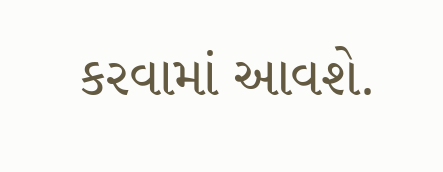કરવામાં આવશે.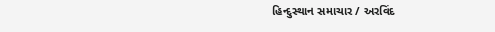હિન્દુસ્થાન સમાચાર / અરવિંદ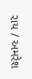રાય / અમરેશ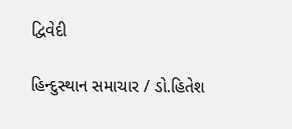દ્વિવેદી

હિન્દુસ્થાન સમાચાર / ડો.હિતેશ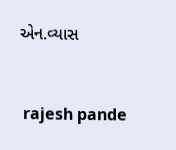એન.વ્યાસ


 rajesh pande